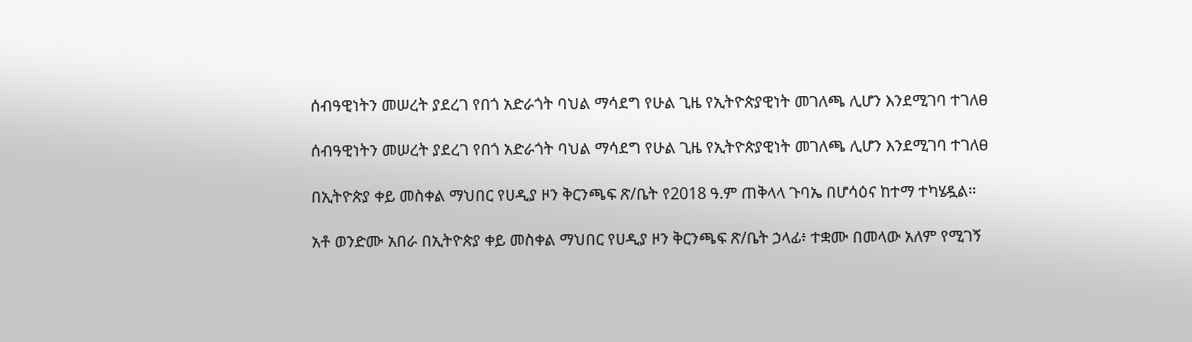ሰብዓዊነትን መሠረት ያደረገ የበጎ አድራጎት ባህል ማሳደግ የሁል ጊዜ የኢትዮጵያዊነት መገለጫ ሊሆን እንደሚገባ ተገለፀ

ሰብዓዊነትን መሠረት ያደረገ የበጎ አድራጎት ባህል ማሳደግ የሁል ጊዜ የኢትዮጵያዊነት መገለጫ ሊሆን እንደሚገባ ተገለፀ

በኢትዮጵያ ቀይ መስቀል ማህበር የሀዲያ ዞን ቅርንጫፍ ጽ/ቤት የ2018 ዓ.ም ጠቅላላ ጉባኤ በሆሳዕና ከተማ ተካሄዷል።

አቶ ወንድሙ አበራ በኢትዮጵያ ቀይ መስቀል ማህበር የሀዲያ ዞን ቅርንጫፍ ጽ/ቤት ኃላፊ፥ ተቋሙ በመላው አለም የሚገኝ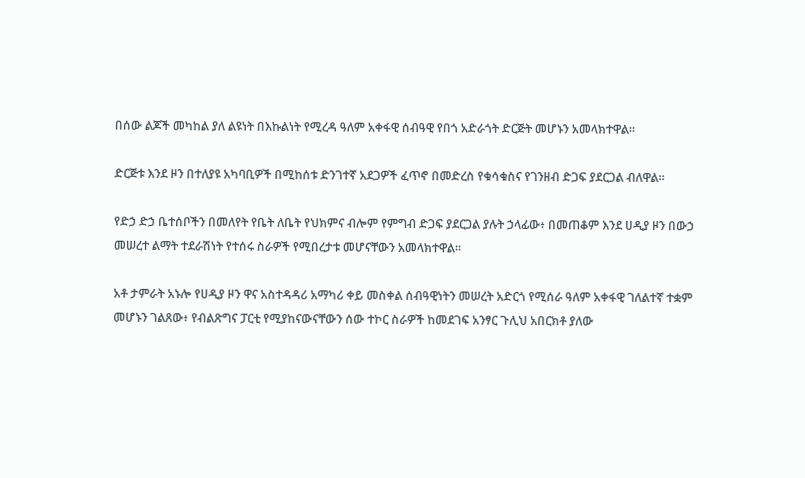በሰው ልጆች መካከል ያለ ልዩነት በእኩልነት የሚረዳ ዓለም አቀፋዊ ሰብዓዊ የበጎ አድራጎት ድርጅት መሆኑን አመላክተዋል።

ድርጅቱ እንደ ዞን በተለያዩ አካባቢዎች በሚከሰቱ ድንገተኛ አደጋዎች ፈጥኖ በመድረስ የቁሳቁስና የገንዘብ ድጋፍ ያደርጋል ብለዋል።

የድኃ ድኃ ቤተሰቦችን በመለየት የቤት ለቤት የህክምና ብሎም የምግብ ድጋፍ ያደርጋል ያሉት ኃላፊው፥ በመጠቆም እንደ ሀዲያ ዞን በውኃ መሠረተ ልማት ተደራሽነት የተሰሩ ስራዎች የሚበረታቱ መሆናቸውን አመላክተዋል።

አቶ ታምራት አኑሎ የሀዲያ ዞን ዋና አስተዳዳሪ አማካሪ ቀይ መስቀል ሰብዓዊነትን መሠረት አድርጎ የሚሰራ ዓለም አቀፋዊ ገለልተኛ ተቋም መሆኑን ገልጸው፥ የብልጽግና ፓርቲ የሚያከናውናቸውን ሰው ተኮር ስራዎች ከመደገፍ አንፃር ጉሊህ አበርክቶ ያለው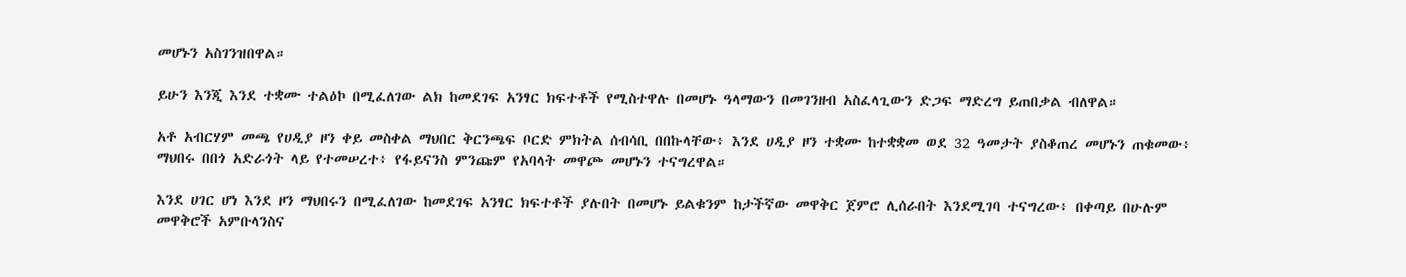መሆኑን አስገንዝበዋል።

ይሁን እንጂ እንደ ተቋሙ ተልዕኮ በሚፈለገው ልክ ከመደገፍ አንፃር ክፍተቶች የሚስተዋሉ በመሆኑ ዓላማውን በመገንዘብ አስፈላጊውን ድጋፍ ማድረግ ይጠበቃል ብለዋል።

አቶ አብርሃም መጫ የሀዲያ ዞን ቀይ መስቀል ማህበር ቅርንጫፍ ቦርድ ምክትል ሰብሳቢ በበኩላቸው፥ እንደ ሀዲያ ዞን ተቋሙ ከተቋቋመ ወደ 32 ዓመታት ያስቆጠረ መሆኑን ጠቁመው፥ ማህበሩ በበጎ አድራጎት ላይ የተመሠረተ፥ የፋይናንስ ምንጩም የአባላት መዋጮ መሆኑን ተናግረዋል።

እንደ ሀገር ሆነ እንደ ዞን ማህበሩን በሚፈለገው ከመደገፍ አንፃር ክፍተቶች ያሉበት በመሆኑ ይልቁንም ከታችኛው መዋቅር ጀምሮ ሊሰራበት እንደሚገባ ተናግረው፥ በቀጣይ በሁሉም መዋቅሮች አምቡላንስና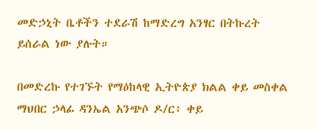መድኃኒት ቤቶችን ተደራሽ ከማድረግ አንፃር በትኩረት ይሰራል ነው ያሉት።

በመድረኩ የተገኙት የማዕከላዊ ኢትዮጵያ ክልል ቀይ መስቀል ማህበር ኃላፊ ዳንኤል አንጭሶ ዶ/ር፥ ቀይ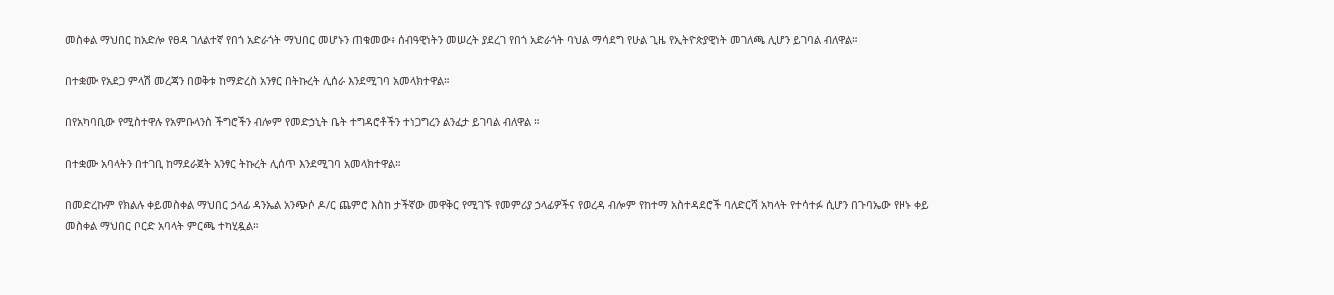መስቀል ማህበር ከአድሎ የፀዳ ገለልተኛ የበጎ አድራጎት ማህበር መሆኑን ጠቁመው፥ ሰብዓዊነትን መሠረት ያደረገ የበጎ አድራጎት ባህል ማሳደግ የሁል ጊዜ የኢትዮጵያዊነት መገለጫ ሊሆን ይገባል ብለዋል።

በተቋሙ የአደጋ ምላሽ መረጃን በወቅቱ ከማድረስ አንፃር በትኩረት ሊሰራ እንደሚገባ አመላክተዋል።

በየአካባቢው የሚስተዋሉ የአምቡላንስ ችግሮችን ብሎም የመድኃኒት ቤት ተግዳሮቶችን ተነጋግረን ልንፈታ ይገባል ብለዋል ።

በተቋሙ አባላትን በተገቢ ከማደራጀት አንፃር ትኩረት ሊሰጥ እንደሚገባ አመላክተዋል።

በመድረኩም የክልሉ ቀይመስቀል ማህበር ኃላፊ ዳንኤል አንጭሶ ዶ/ር ጨምሮ እስከ ታችኛው መዋቅር የሚገኙ የመምሪያ ኃላፊዎችና የወረዳ ብሎም የከተማ አስተዳደሮች ባለድርሻ አካላት የተሳተፉ ሲሆን በጉባኤው የዞኑ ቀይ መስቀል ማህበር ቦርድ አባላት ምርጫ ተካሂዷል።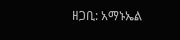ዘጋቢ: አማኑኤል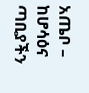አጤቦ – ከሆሳዕና ጣቢያችን